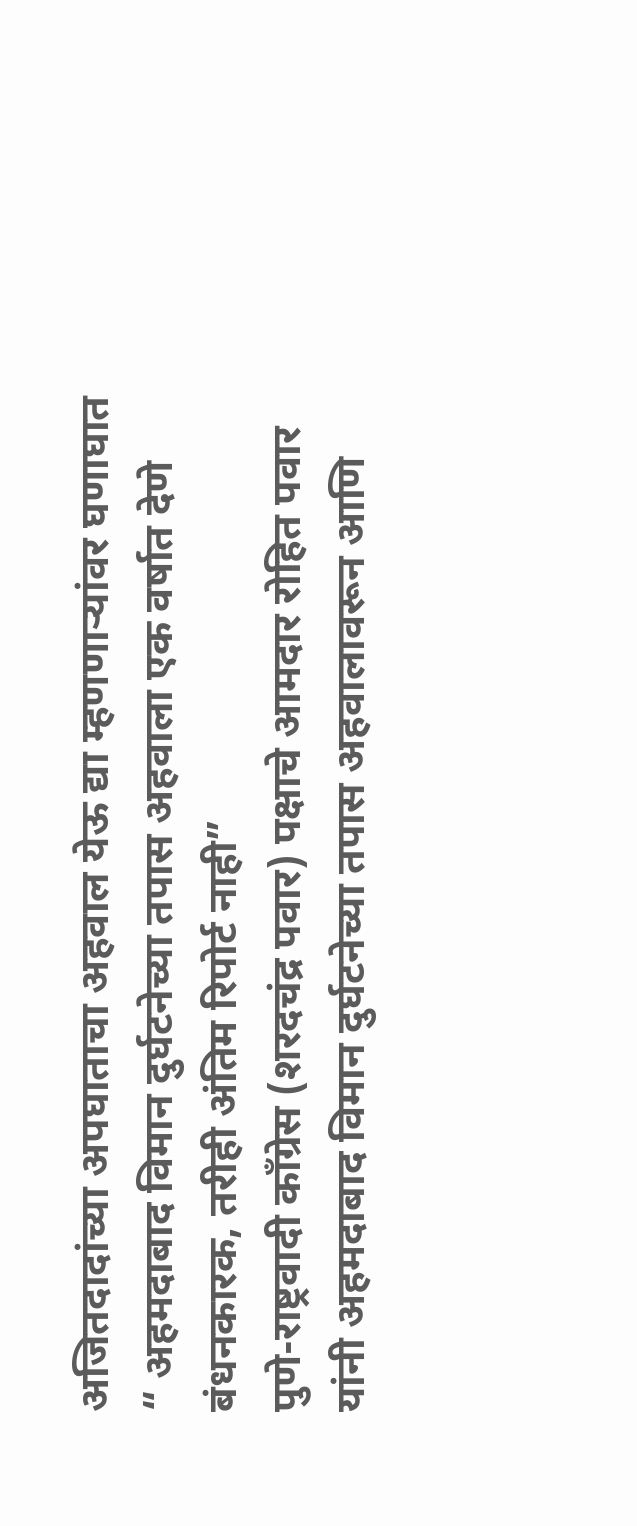अजितदादांच्या अपघाताचा अहवाल येऊ द्या म्हणणाऱ्यांवर घणाघात
“ अहमदाबाद विमान दुर्घटनेच्या तपास अहवाला एक वर्षात देणे बंधनकारक, तरीही अंतिम रिपोर्ट नाही”
पुणे-राष्ट्रवादी काँग्रेस (शरदचंद्र पवार) पक्षाचे आमदार रोहित पवार यांनी अहमदाबाद विमान दुर्घटनेच्या तपास अहवालावरून आणि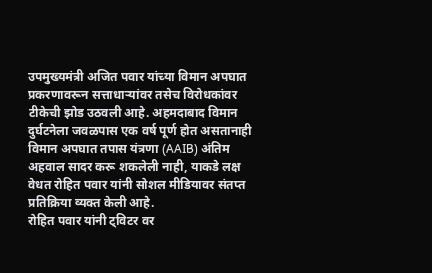उपमुख्यमंत्री अजित पवार यांच्या विमान अपघात प्रकरणावरून सत्ताधाऱ्यांवर तसेच विरोधकांवर टीकेची झोड उठवली आहे. अहमदाबाद विमान दुर्घटनेला जवळपास एक वर्ष पूर्ण होत असतानाही विमान अपघात तपास यंत्रणा (AAIB) अंतिम अहवाल सादर करू शकलेली नाही, याकडे लक्ष वेधत रोहित पवार यांनी सोशल मीडियावर संतप्त प्रतिक्रिया व्यक्त केली आहे.
रोहित पवार यांनी ट्विटर वर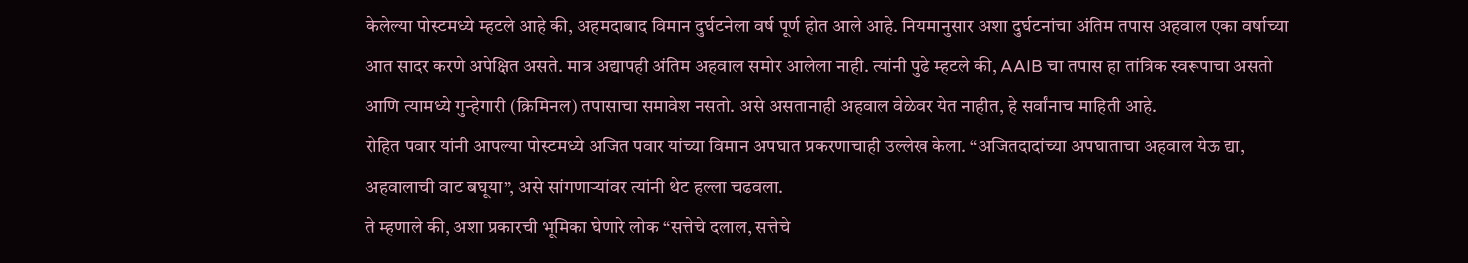केलेल्या पोस्टमध्ये म्हटले आहे की, अहमदाबाद विमान दुर्घटनेला वर्ष पूर्ण होत आले आहे. नियमानुसार अशा दुर्घटनांचा अंतिम तपास अहवाल एका वर्षाच्या आत सादर करणे अपेक्षित असते. मात्र अद्यापही अंतिम अहवाल समोर आलेला नाही. त्यांनी पुढे म्हटले की, AAIB चा तपास हा तांत्रिक स्वरूपाचा असतो आणि त्यामध्ये गुन्हेगारी (क्रिमिनल) तपासाचा समावेश नसतो. असे असतानाही अहवाल वेळेवर येत नाहीत, हे सर्वांनाच माहिती आहे.
रोहित पवार यांनी आपल्या पोस्टमध्ये अजित पवार यांच्या विमान अपघात प्रकरणाचाही उल्लेख केला. “अजितदादांच्या अपघाताचा अहवाल येऊ द्या, अहवालाची वाट बघूया”, असे सांगणाऱ्यांवर त्यांनी थेट हल्ला चढवला.
ते म्हणाले की, अशा प्रकारची भूमिका घेणारे लोक “सत्तेचे दलाल, सत्तेचे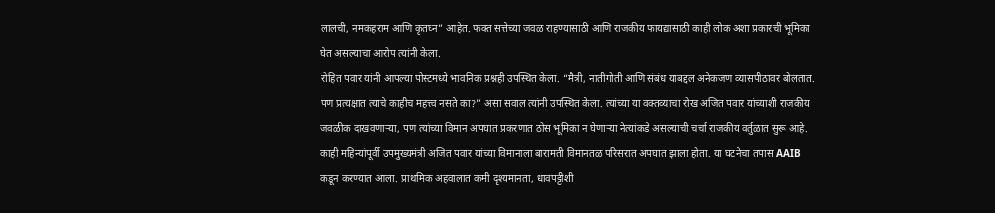लालची, नमकहराम आणि कृतघ्न” आहेत. फक्त सत्तेच्या जवळ राहण्यासाठी आणि राजकीय फायद्यासाठी काही लोक अशा प्रकारची भूमिका घेत असल्याचा आरोप त्यांनी केला.
रोहित पवार यांनी आपल्या पोस्टमध्ये भावनिक प्रश्नही उपस्थित केला. “मैत्री, नातीगोती आणि संबंध याबद्दल अनेकजण व्यासपीठावर बोलतात. पण प्रत्यक्षात त्याचे काहीच महत्त्व नसते का?” असा सवाल त्यांनी उपस्थित केला. त्यांच्या या वक्तव्याचा रोख अजित पवार यांच्याशी राजकीय जवळीक दाखवणाऱ्या, पण त्यांच्या विमान अपघात प्रकरणात ठोस भूमिका न घेणाऱ्या नेत्यांकडे असल्याची चर्चा राजकीय वर्तुळात सुरू आहे.
काही महिन्यांपूर्वी उपमुख्यमंत्री अजित पवार यांच्या विमानाला बारामती विमानतळ परिसरात अपघात झाला होता. या घटनेचा तपास AAIB कडून करण्यात आला. प्राथमिक अहवालात कमी दृश्यमानता, धावपट्टीशी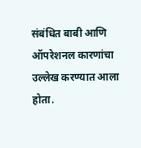संबंधित बाबी आणि ऑपरेशनल कारणांचा उल्लेख करण्यात आला होता.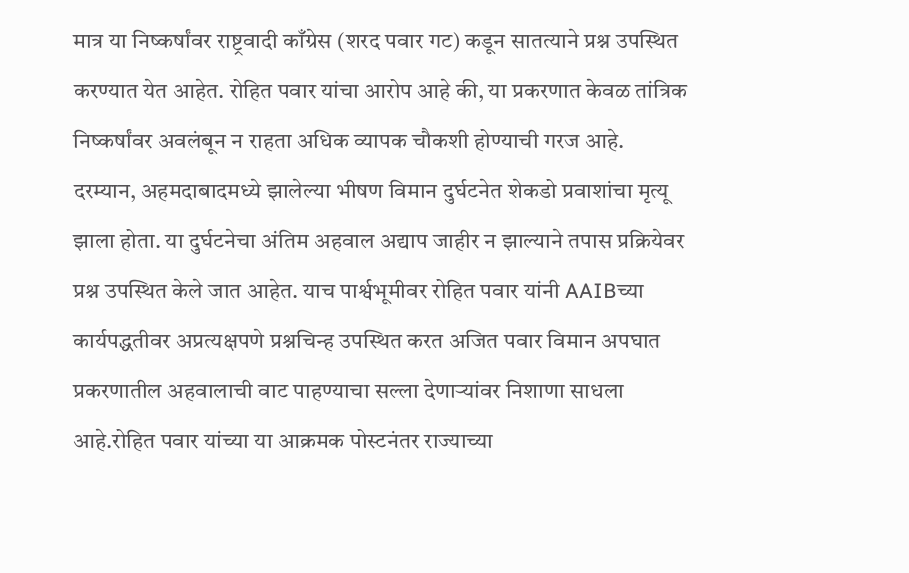मात्र या निष्कर्षांवर राष्ट्रवादी काँग्रेस (शरद पवार गट) कडून सातत्याने प्रश्न उपस्थित करण्यात येत आहेत. रोहित पवार यांचा आरोप आहे की, या प्रकरणात केवळ तांत्रिक निष्कर्षांवर अवलंबून न राहता अधिक व्यापक चौकशी होण्याची गरज आहे.
दरम्यान, अहमदाबादमध्ये झालेल्या भीषण विमान दुर्घटनेत शेकडो प्रवाशांचा मृत्यू झाला होता. या दुर्घटनेचा अंतिम अहवाल अद्याप जाहीर न झाल्याने तपास प्रक्रियेवर प्रश्न उपस्थित केले जात आहेत. याच पार्श्वभूमीवर रोहित पवार यांनी AAIBच्या कार्यपद्धतीवर अप्रत्यक्षपणे प्रश्नचिन्ह उपस्थित करत अजित पवार विमान अपघात प्रकरणातील अहवालाची वाट पाहण्याचा सल्ला देणाऱ्यांवर निशाणा साधला आहे.रोहित पवार यांच्या या आक्रमक पोस्टनंतर राज्याच्या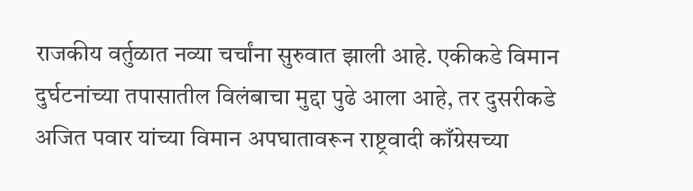राजकीय वर्तुळात नव्या चर्चांना सुरुवात झाली आहे. एकीकडे विमान दुर्घटनांच्या तपासातील विलंबाचा मुद्दा पुढे आला आहे, तर दुसरीकडे अजित पवार यांच्या विमान अपघातावरून राष्ट्रवादी काँग्रेसच्या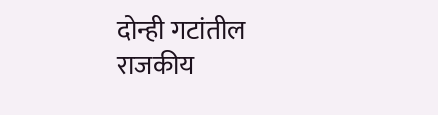दोन्ही गटांतील राजकीय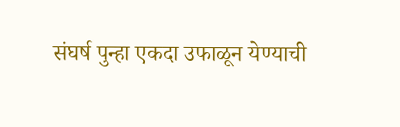संघर्ष पुन्हा एकदा उफाळून येण्याची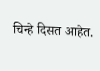चिन्हे दिसत आहेत.